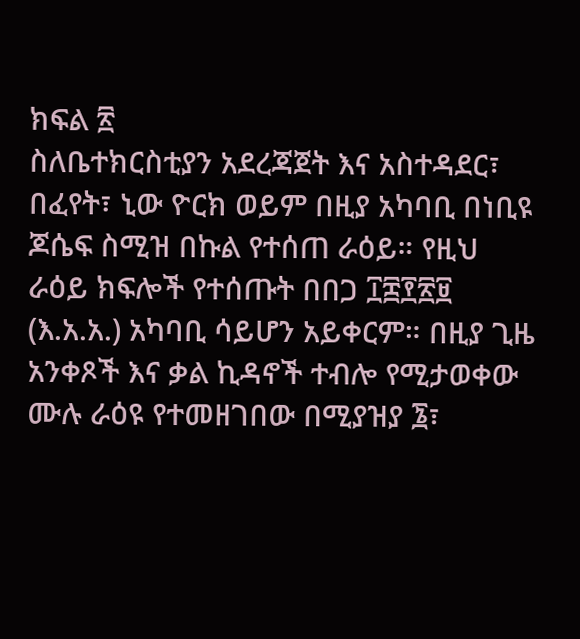ክፍል ፳
ስለቤተክርስቲያን አደረጃጀት እና አስተዳደር፣ በፈየት፣ ኒው ዮርክ ወይም በዚያ አካባቢ በነቢዩ ጆሴፍ ስሚዝ በኩል የተሰጠ ራዕይ። የዚህ ራዕይ ክፍሎች የተሰጡት በበጋ ፲፰፻፳፱ (እ.አ.አ.) አካባቢ ሳይሆን አይቀርም። በዚያ ጊዜ አንቀጾች እና ቃል ኪዳኖች ተብሎ የሚታወቀው ሙሉ ራዕዩ የተመዘገበው በሚያዝያ ፮፣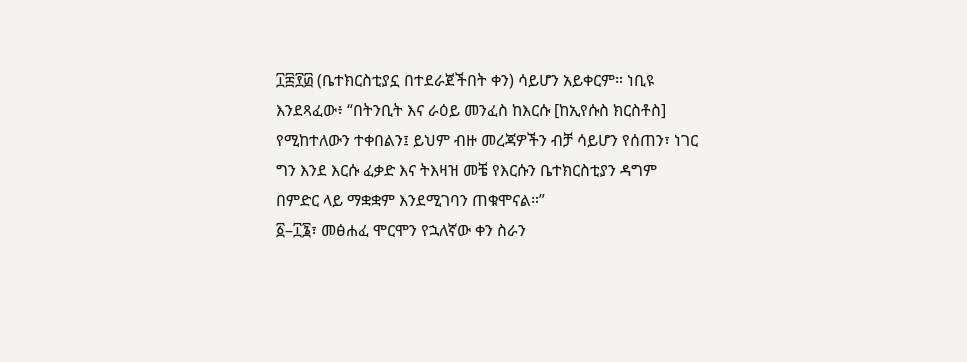፲፰፻፴ (ቤተክርስቲያኗ በተደራጀችበት ቀን) ሳይሆን አይቀርም። ነቢዩ እንደጻፈው፥ “በትንቢት እና ራዕይ መንፈስ ከእርሱ [ከኢየሱስ ክርስቶስ] የሚከተለውን ተቀበልን፤ ይህም ብዙ መረጃዎችን ብቻ ሳይሆን የሰጠን፣ ነገር ግን እንደ እርሱ ፈቃድ እና ትእዛዝ መቼ የእርሱን ቤተክርስቲያን ዳግም በምድር ላይ ማቋቋም እንደሚገባን ጠቁሞናል።”
፩–፲፮፣ መፅሐፈ ሞርሞን የኋለኛው ቀን ስራን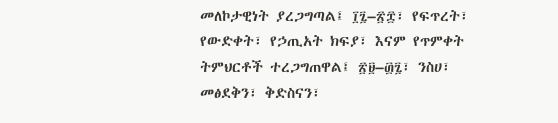መለኮታዊነት ያረጋግጣል፤ ፲፯–፳፰፣ የፍጥረት፣ የውድቀት፣ የኃጢአት ክፍያ፣ እናም የጥምቀት ትምህርቶች ተረጋግጠዋል፤ ፳፱–፴፯፣ ንስሀ፣ መፅደቅን፣ ቅድስናን፣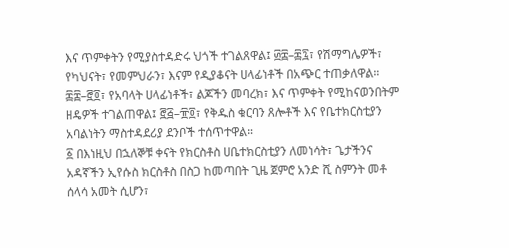እና ጥምቀትን የሚያስተዳድሩ ህጎች ተገልጸዋል፤ ፴፰–፷፯፣ የሽማግሌዎች፣ የካህናት፣ የመምህራን፣ እናም የዲያቆናት ሀላፊነቶች በአጭር ተጠቃለዋል። ፷፰–፸፬፣ የአባላት ሀላፊነቶች፣ ልጆችን መባረክ፣ እና ጥምቀት የሚከናወንበትም ዘዴዎች ተገልጠዋል፤ ፸፭–፹፬፣ የቅዱስ ቁርባን ጸሎቶች እና የቤተክርስቲያን አባልነትን ማስተዳደሪያ ደንቦች ተሰጥተዋል።
፩ በእነዚህ በኋለኞቹ ቀናት የክርስቶስ ሀቤተክርስቲያን ለመነሳት፣ ጌታችንና አዳኛችን ኢየሱስ ክርስቶስ በስጋ ከመጣበት ጊዜ ጀምሮ አንድ ሺ ስምንት መቶ ሰላሳ አመት ሲሆን፣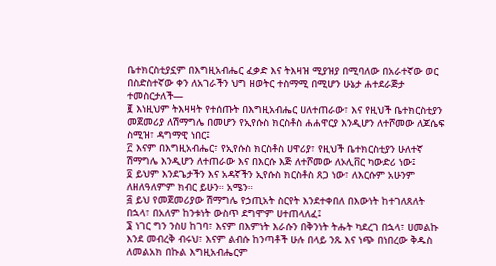ቤተክርስቲያኗም በእግዚአብሔር ፈቃድ እና ትእዛዝ ሚያዝያ በሚባለው በአራተኛው ወር በስድስተኛው ቀን ለአገራችን ህግ ዘወትር ተስማሚ በሚሆን ሁኔታ ሐተደራጅታ ተመስርታለች—
፪ እነዚህም ትእዛዛት የተሰጡት በእግዚአብሔር ሀለተጠራው፣ እና የዚህች ቤተክርስቲያን መጀመሪያ ለሽማግሌ በመሆን የኢየሱስ ክርስቶስ ሐሐዋርያ እንዲሆን ለተሾመው ለጆሴፍ ስሚዝ፣ ዳግማዊ ነበር፤
፫ እናም በእግዚአብሔር፣ የኢየሱስ ክርስቶስ ሀዋሪያ፣ የዚህች ቤተክርስቲያን ሁለተኛ ሽማግሌ እንዲሆን ለተጠራው እና በእርሱ እጅ ለተሾመው ለኦሊቨር ካውድሪ ነው፤
፬ ይህም እንደጌታችን እና አዳኛችን ኢየሱስ ክርስቶስ ጸጋ ነው፣ ለእርሱም አሁንም ለዘለዓለምም ክብር ይሁን። አሜን።
፭ ይህ የመጀመሪያው ሽማግሌ የኃጢአት ስርየት እንደተቀበለ በእውነት ከተገለጸለት በኋላ፣ በአለም ከንቱነት ውስጥ ደግሞም ሀተጠላለፈ፤
፮ ነገር ግን ንስሀ ከገባ፣ እናም በእምነት እራሱን በቅንነት ትሑት ካደረገ በኋላ፣ ሀመልኩ እንደ መብረቅ ብሩህ፣ እናም ልብሱ ከንጣቶች ሁሉ በላይ ንጹ እና ነጭ በነበረው ቅዱስ ለመልአክ በኩል እግዚአብሔርም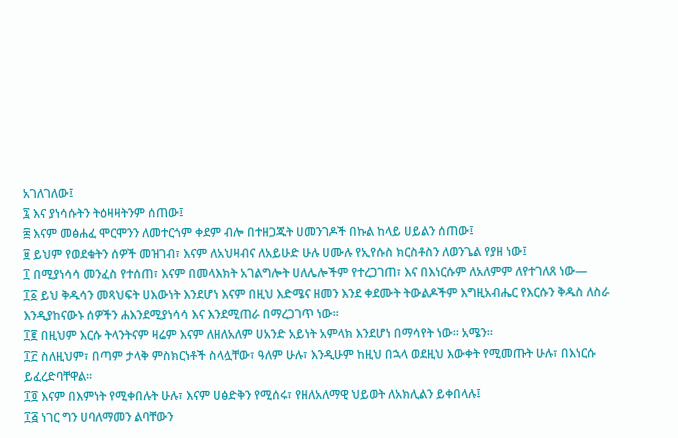አገለገለው፤
፯ እና ያነሳሱትን ትዕዛዛትንም ሰጠው፤
፰ እናም መፅሐፈ ሞርሞንን ለመተርጎም ቀደም ብሎ በተዘጋጁት ሀመንገዶች በኩል ከላይ ሀይልን ሰጠው፤
፱ ይህም የወደቁትን ሰዎች መዝገብ፣ እናም ለአህዛብና ለአይሁድ ሁሉ ሀሙሉ የኢየሱስ ክርስቶስን ለወንጌል የያዘ ነው፤
፲ በሚያነሳሳ መንፈስ የተሰጠ፣ እናም በመላእክት አገልግሎት ሀለሌሎችም የተረጋገጠ፣ እና በእነርሱም ለአለምም ለየተገለጸ ነው—
፲፩ ይህ ቅዱሳን መጻህፍት ሀእውነት እንደሆነ እናም በዚህ እድሜና ዘመን እንደ ቀደሙት ትውልዶችም እግዚአብሔር የእርሱን ቅዱስ ለስራ እንዲያከናውኑ ሰዎችን ሐእንደሚያነሳሳ እና እንደሚጠራ በማረጋገጥ ነው።
፲፪ በዚህም እርሱ ትላንትናም ዛሬም እናም ለዘለአለም ሀአንድ አይነት አምላክ እንደሆነ በማሳየት ነው። አሜን።
፲፫ ስለዚህም፣ በጣም ታላቅ ምስክርነቶች ስላሏቸው፣ ዓለም ሁሉ፣ እንዲሁም ከዚህ በኋላ ወደዚህ እውቀት የሚመጡት ሁሉ፣ በእነርሱ ይፈረድባቸዋል።
፲፬ እናም በእምነት የሚቀበሉት ሁሉ፣ እናም ሀፅድቅን የሚሰሩ፣ የዘለአለማዊ ህይወት ለአክሊልን ይቀበላሉ፤
፲፭ ነገር ግን ሀባለማመን ልባቸውን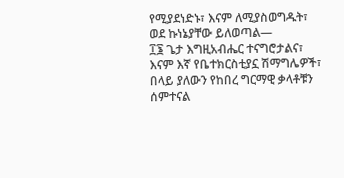የሚያደነድኑ፣ እናም ለሚያስወግዱት፣ ወደ ኩነኔያቸው ይለወጣል—
፲፮ ጌታ እግዚአብሔር ተናግሮታልና፣ እናም እኛ የቤተክርስቲያኗ ሽማግሌዎች፣ በላይ ያለውን የከበረ ግርማዊ ቃላቶቹን ሰምተናል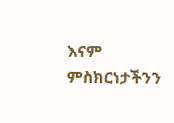እናም ምስክርነታችንን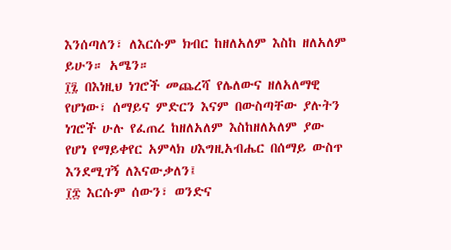እንሰጣለን፣ ለእርሱም ክብር ከዘለአለም እስከ ዘለአለም ይሁን። አሜን።
፲፯ በእነዚህ ነገሮች መጨረሻ የሌለውና ዘለአለማዊ የሆነው፣ ሰማይና ምድርን እናም በውስጣቸው ያሉትን ነገሮች ሁሉ የፈጠረ ከዘለአለም እስከዘለአለም ያው የሆነ የማይቀየር አምላክ ሀእግዚአብሔር በሰማይ ውስጥ እንደሚገኝ ለእናውቃለን፤
፲፰ እርሱም ሰውን፣ ወንድና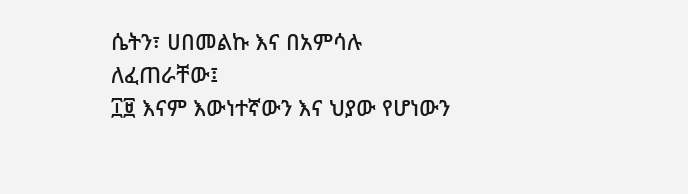ሴትን፣ ሀበመልኩ እና በአምሳሉ ለፈጠራቸው፤
፲፱ እናም እውነተኛውን እና ህያው የሆነውን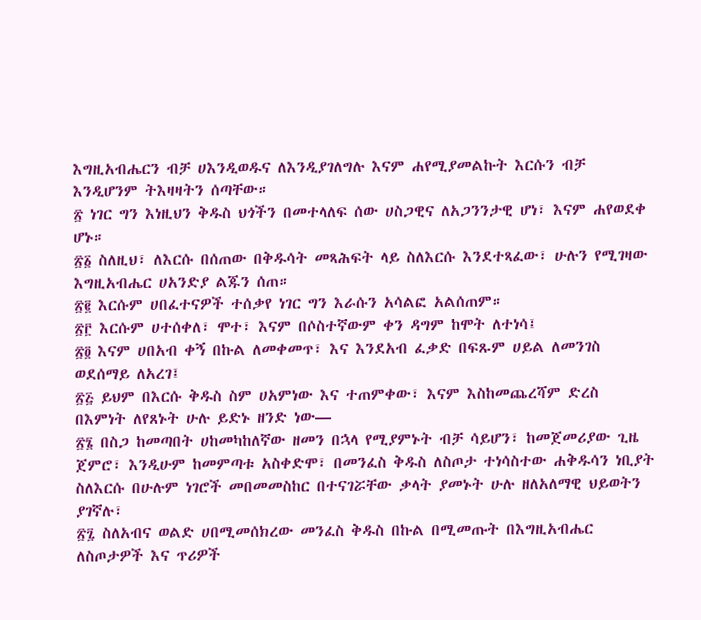እግዚአብሔርን ብቻ ሀእንዲወዱና ለእንዲያገለግሉ እናም ሐየሚያመልኩት እርሱን ብቻ እንዲሆንም ትእዛዛትን ሰጣቸው።
፳ ነገር ግን እነዚህን ቅዱስ ህጎችን በመተላለፍ ሰው ሀስጋዊና ለአጋንንታዊ ሆነ፣ እናም ሐየወደቀ ሆኑ።
፳፩ ስለዚህ፣ ለእርሱ በሰጠው በቅዱሳት መጻሕፍት ላይ ስለእርሱ እንደተጻፈው፣ ሁሉን የሚገዛው እግዚአብሔር ሀአንድያ ልጁን ሰጠ።
፳፪ እርሱም ሀበፈተናዎች ተሰቃየ ነገር ግን እራሱን አሳልፎ አልሰጠም።
፳፫ እርሱም ሀተሰቀለ፣ ሞተ፣ እናም በሶስተኛውም ቀን ዳግም ከሞት ለተነሳ፤
፳፬ እናም ሀበአብ ቀኝ በኩል ለመቀመጥ፣ እና እንደአብ ፈቃድ በፍጹም ሀይል ለመንገስ ወደሰማይ ለአረገ፤
፳፭ ይህም በእርሱ ቅዱስ ስም ሀአምነው እና ተጠምቀው፣ እናም እስከመጨረሻም ድረስ በእምነት ለየጸኑት ሁሉ ይድኑ ዘንድ ነው—
፳፮ በስጋ ከመጣበት ሀከመካከለኛው ዘመን በኋላ የሚያምኑት ብቻ ሳይሆን፣ ከመጀመሪያው ጊዜ ጀምሮ፣ እንዲሁም ከመምጣቱ አስቀድሞ፣ በመንፈስ ቅዱስ ለስጦታ ተነሳስተው ሐቅዱሳን ነቢያት ስለእርሱ በሁሉም ነገሮች መበመመስከር በተናገሯቸው ቃላት ያመኑት ሁሉ ዘለአለማዊ ህይወትን ያገኛሉ፣
፳፯ ስለአብና ወልድ ሀበሚመሰክረው መንፈስ ቅዱስ በኩል በሚመጡት በእግዚአብሔር ለስጦታዎች እና ጥሪዎች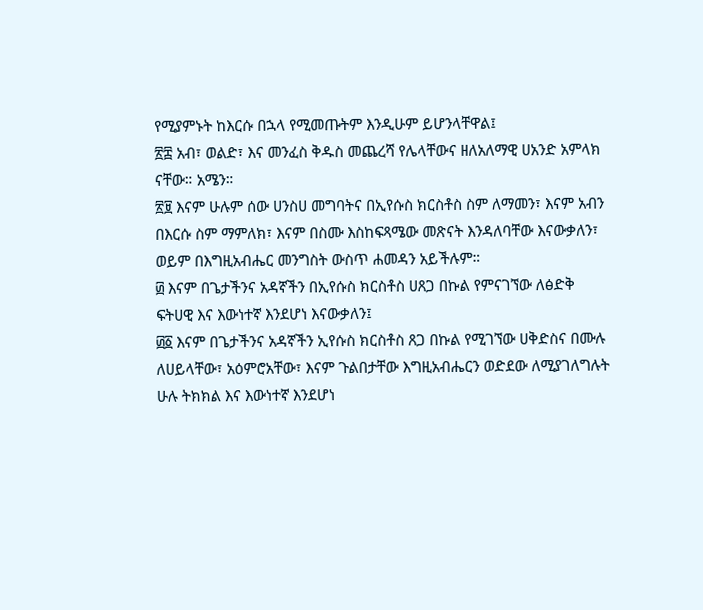የሚያምኑት ከእርሱ በኋላ የሚመጡትም እንዲሁም ይሆንላቸዋል፤
፳፰ አብ፣ ወልድ፣ እና መንፈስ ቅዱስ መጨረሻ የሌላቸውና ዘለአለማዊ ሀአንድ አምላክ ናቸው። አሜን።
፳፱ እናም ሁሉም ሰው ሀንስሀ መግባትና በኢየሱስ ክርስቶስ ስም ለማመን፣ እናም አብን በእርሱ ስም ማምለክ፣ እናም በስሙ እስከፍጻሜው መጽናት እንዳለባቸው እናውቃለን፣ ወይም በእግዚአብሔር መንግስት ውስጥ ሐመዳን አይችሉም።
፴ እናም በጌታችንና አዳኛችን በኢየሱስ ክርስቶስ ሀጸጋ በኩል የምናገኘው ለፅድቅ ፍትሀዊ እና እውነተኛ እንደሆነ እናውቃለን፤
፴፩ እናም በጌታችንና አዳኛችን ኢየሱስ ክርስቶስ ጸጋ በኩል የሚገኘው ሀቅድስና በሙሉ ለሀይላቸው፣ አዕምሮአቸው፣ እናም ጉልበታቸው እግዚአብሔርን ወድደው ለሚያገለግሉት ሁሉ ትክክል እና እውነተኛ እንደሆነ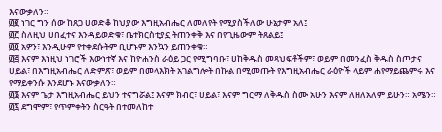እናውቃለን።
፴፪ ነገር ግን ሰው ከጸጋ ሀወድቆ ከህያው እግዚአብሔር ለመለየት የሚያስችለው ሁኔታም አለ፤
፴፫ ስለዚህ ሀበፈተና እንዳይወድቁ፣ ቤተክርስቲያኗ ትጠንቀቅ እና በየጊዜውም ትጸልይ፤
፴፬ አዎን፣ እንዲሁም የተቀደሱትም ቢሆኑም እንኳን ይጠንቀቁ።
፴፭ እናም እነዚህ ነገሮች እውነተኛ እና ከዮሐንስ ራዕይ ጋር የሚግባቡ፣ ሀከቅዱስ መጻህፍቶችም፣ ወይም በመንፈስ ቅዱስ ስጦታና ሀይል፣ በእግዚአብሔር ለድምጽ፣ ወይም በመላእክት አገልግሎት በኩል በሚመጡት የእግዚአብሔር ራዕዮች ላይም ሐየማይጨምሩ እና የማይቀንሱ እንደሆኑ እናውቃለን።
፴፮ እናም ጌታ እግዚአብሔር ይህን ተናግሯል፤ እናም ክብር፣ ሀይል፣ እናም ግርማ ለቅዱስ ስሙ አሁን እናም ለዘለአለም ይሁን። አሜን።
፴፯ ደግሞም፣ የጥምቀትን ስርዓት በተመለከተ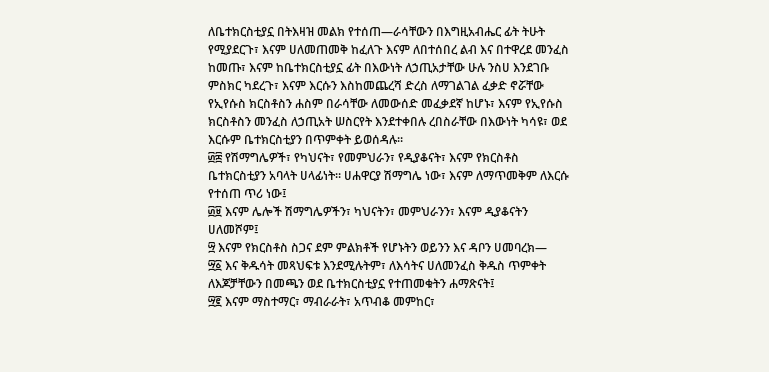ለቤተክርስቲያኗ በትእዛዝ መልክ የተሰጠ—ራሳቸውን በእግዚአብሔር ፊት ትሁት የሚያደርጉ፣ እናም ሀለመጠመቅ ከፈለጉ እናም ለበተሰበረ ልብ እና በተዋረደ መንፈስ ከመጡ፣ እናም ከቤተክርስቲያኗ ፊት በእውነት ለኃጢአታቸው ሁሉ ንስሀ እንደገቡ ምስክር ካደረጉ፣ እናም እርሱን እስከመጨረሻ ድረስ ለማገልገል ፈቃድ ኖሯቸው የኢየሱስ ክርስቶስን ሐስም በራሳቸው ለመውሰድ መፈቃደኛ ከሆኑ፣ እናም የኢየሱስ ክርስቶስን መንፈስ ለኃጢአት ሠስርየት እንደተቀበሉ ረበስራቸው በእውነት ካሳዩ፣ ወደ እርሱም ቤተክርስቲያን በጥምቀት ይወሰዳሉ።
፴፰ የሽማግሌዎች፣ የካህናት፣ የመምህራን፣ የዲያቆናት፣ እናም የክርስቶስ ቤተክርስቲያን አባላት ሀላፊነት። ሀሐዋርያ ሽማግሌ ነው፣ እናም ለማጥመቅም ለእርሱ የተሰጠ ጥሪ ነው፤
፴፱ እናም ሌሎች ሽማግሌዎችን፣ ካህናትን፣ መምህራንን፣ እናም ዲያቆናትን ሀለመሾም፤
፵ እናም የክርስቶስ ስጋና ደም ምልክቶች የሆኑትን ወይንን እና ዳቦን ሀመባረክ—
፵፩ እና ቅዱሳት መጻህፍቱ እንደሚሉትም፣ ለእሳትና ሀለመንፈስ ቅዱስ ጥምቀት ለእጆቻቸውን በመጫን ወደ ቤተክርስቲያኗ የተጠመቁትን ሐማጽናት፤
፵፪ እናም ማስተማር፣ ማብራራት፣ አጥብቆ መምከር፣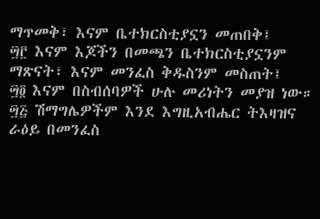ማጥመቅ፣ እናም ቤተክርስቲያኗን መጠበቅ፤
፵፫ እናም እጆችን በመጫን ቤተክርስቲያኗንም ማጽናት፣ እናም መንፈስ ቅዱስንም መስጠት፤
፵፬ እናም በስብሰባዎች ሁሉ መሪነትን መያዝ ነው።
፵፭ ሽማግሌዎችም እንደ እግዚአብሔር ትእዛዝና ራዕይ በመንፈስ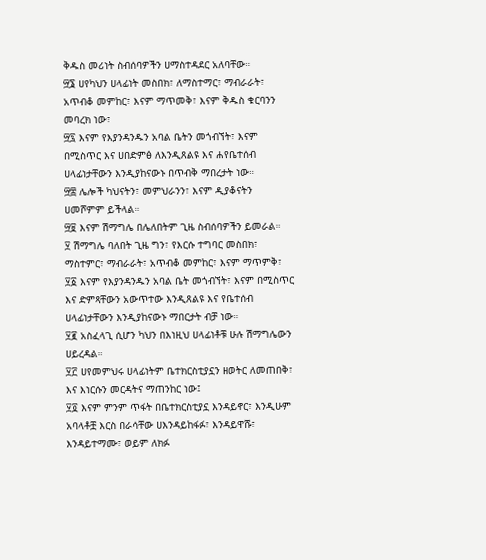ቅዱስ መሪነት ስብሰባዎችን ሀማስተዳደር አለባቸው።
፵፮ ሀየካህን ሀላፊነት መስበክ፣ ለማስተማር፣ ማብራራት፣ አጥብቆ መምከር፣ እናም ማጥመቅ፣ እናም ቅዱስ ቁርባንን መባረክ ነው፣
፵፯ እናም የእያንዳንዱን አባል ቤትን መጎብኘት፣ እናም በሚስጥር እና ሀበድምፅ ለእንዲጸልዩ እና ሐየቤተሰብ ሀላፊነታቸውን እንዲያከናውኑ በጥብቅ ማበረታት ነው።
፵፰ ሌሎች ካህናትን፣ መምህራንን፣ እናም ዲያቆናትን ሀመሾምም ይችላል።
፵፱ እናም ሽማግሌ በሌለበትም ጊዜ ስብሰባዎችን ይመራል።
፶ ሽማግሌ ባለበት ጊዜ ግን፣ የእርሱ ተግባር መስበክ፣ ማስተምር፣ ማብራራት፣ አጥብቆ መምከር፣ እናም ማጥምቅ፣
፶፩ እናም የእያንዳንዱን አባል ቤት መጎብኘት፣ እናም በሚስጥር እና ድምጻቸውን አውጥተው እንዲጸልዩ እና የቤተሰብ ሀላፊነታቸውን እንዲያከናውኑ ማበርታት ብቻ ነው።
፶፪ አስፈላጊ ሲሆን ካህን በእነዚህ ሀላፊነቶቹ ሁሉ ሽማግሌውን ሀይረዳል።
፶፫ ሀየመምህሩ ሀላፊነትም ቤተክርስቲያኗን ዘወትር ለመጠበቅ፣ እና እነርሱን መርዳትና ማጠንከር ነው፤
፶፬ እናም ምንም ጥፋት በቤተክርስቲያኗ እንዳይኖር፣ እንዲሁም አባላቶቿ እርስ በራሳቸው ሀእንዳይከፋፉ፣ እንዳይዋሹ፣ እንዳይተማሙ፣ ወይም ለክፉ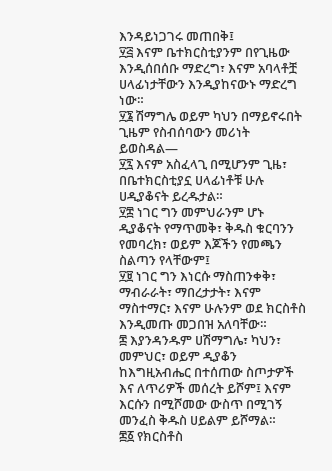እንዳይነጋገሩ መጠበቅ፤
፶፭ እናም ቤተክርስቲያንም በየጊዜው እንዲሰበሰቡ ማድረግ፣ እናም አባላቶቿ ሀላፊነታቸውን እንዲያከናውኑ ማድረግ ነው።
፶፮ ሽማግሌ ወይም ካህን በማይኖሩበት ጊዜም የስብሰባውን መሪነት ይወስዳል—
፶፯ እናም አስፈላጊ በሚሆንም ጊዜ፣ በቤተክርስቲያኗ ሀላፊነቶቹ ሁሉ ሀዲያቆናት ይረዱታል።
፶፰ ነገር ግን መምህራንም ሆኑ ዲያቆናት የማጥመቅ፣ ቅዱስ ቁርባንን የመባረክ፣ ወይም እጆችን የመጫን ስልጣን የላቸውም፤
፶፱ ነገር ግን እነርሱ ማስጠንቀቅ፣ ማብራራት፣ ማበረታታት፣ እናም ማስተማር፣ እናም ሁሉንም ወደ ክርስቶስ እንዲመጡ መጋበዝ አለባቸው።
፷ እያንዳንዱም ሀሽማግሌ፣ ካህን፣ መምህር፣ ወይም ዲያቆን ከእግዚአብሔር በተሰጠው ስጦታዎች እና ለጥሪዎች መሰረት ይሾም፤ እናም እርሱን በሚሾመው ውስጥ በሚገኝ መንፈስ ቅዱስ ሀይልም ይሾማል።
፷፩ የክርስቶስ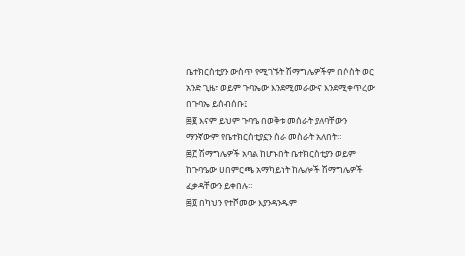ቤተክርስቲያን ውስጥ የሚገኙት ሽማግሌዎችም በሶስት ወር አንድ ጊዜ፣ ወይም ጉባኤው እንደሚመራውና እንደሚቀጥረው በጉባኤ ይሰብሰቡ፤
፷፪ እናም ይህም ጉባዔ በወቅቱ መሰራት ያለባቸውን ማንኛውም የቤተክርስቲያኗን ስራ መስራት አለበት።
፷፫ ሽማግሌዎች አባል ከሆኑበት ቤተክርስቲያን ወይም ከጉባዔው ሀበምርጫ አማካይነት ከሌሎች ሽማግሌዎች ፈቃዳቸውን ይቀበሉ።
፷፬ በካህን የተሾመው እያንዳንዱም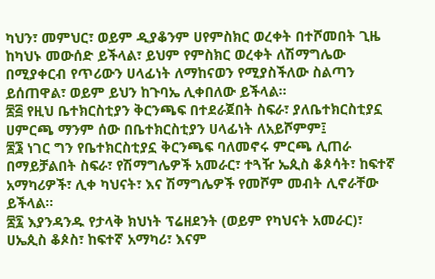ካህን፣ መምህር፣ ወይም ዲያቆንም ሀየምስክር ወረቀት በተሾመበት ጊዜ ከካህኑ መውሰድ ይችላል፣ ይህም የምስክር ወረቀት ለሽማግሌው በሚያቀርብ የጥሪውን ሀላፊነት ለማከናወን የሚያስችለው ስልጣን ይሰጠዋል፣ ወይም ይህን ከጉባኤ ሊቀበለው ይችላል።
፷፭ የዚህ ቤተክርስቲያን ቅርንጫፍ በተደራጀበት ስፍራ፣ ያለቤተክርስቲያኗ ሀምርጫ ማንም ሰው በቤተክርስቲያን ሀላፊነት ለአይሾምም፤
፷፮ ነገር ግን የቤተክርስቲያኗ ቅርንጫፍ ባለመኖሩ ምርጫ ሊጠራ በማይቻልበት ስፍራ፣ የሽማግሌዎች አመራር፣ ተጓዥ ኤጲስ ቆጶሳት፣ ከፍተኛ አማካሪዎች፣ ሊቀ ካህናት፣ እና ሽማግሌዎች የመሾም መብት ሊኖራቸው ይችላል።
፷፯ እያንዳንዱ የታላቅ ክህነት ፕሬዘደንት (ወይም የካህናት አመራር)፣ ሀኤጲስ ቆጶስ፣ ከፍተኛ አማካሪ፣ እናም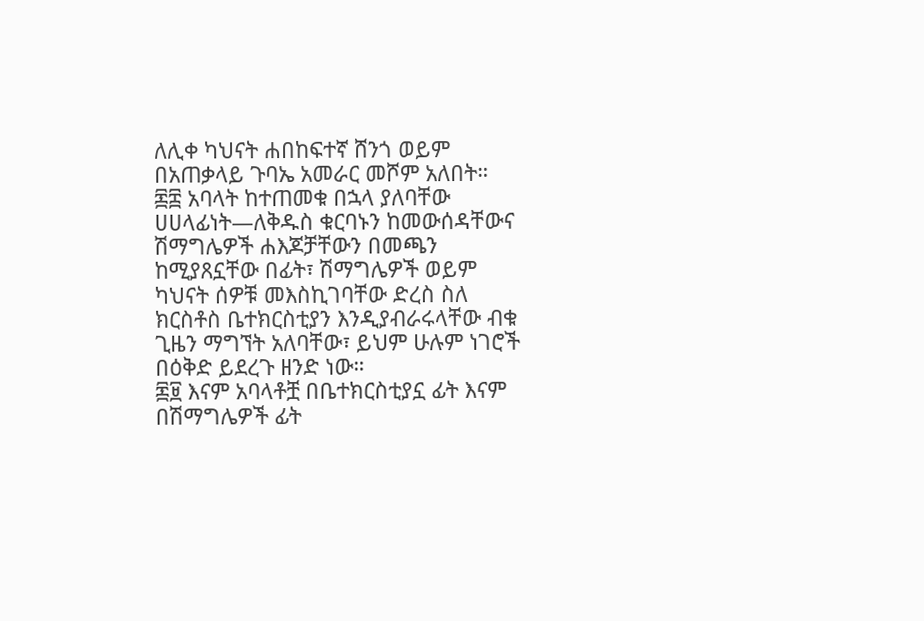ለሊቀ ካህናት ሐበከፍተኛ ሸንጎ ወይም በአጠቃላይ ጉባኤ አመራር መሾም አለበት።
፷፰ አባላት ከተጠመቁ በኋላ ያለባቸው ሀሀላፊነት—ለቅዱስ ቁርባኑን ከመውሰዳቸውና ሽማግሌዎች ሐእጆቻቸውን በመጫን ከሚያጸኗቸው በፊት፣ ሽማግሌዎች ወይም ካህናት ሰዎቹ መእስኪገባቸው ድረስ ስለ ክርስቶስ ቤተክርስቲያን እንዲያብራሩላቸው ብቁ ጊዜን ማግኘት አለባቸው፣ ይህም ሁሉም ነገሮች በዕቅድ ይደረጉ ዘንድ ነው።
፷፱ እናም አባላቶቿ በቤተክርስቲያኗ ፊት እናም በሽማግሌዎች ፊት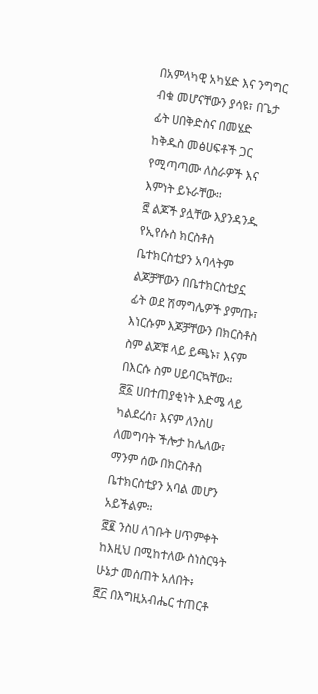በአምላካዊ አካሄድ እና ንግግር ብቁ መሆናቸውን ያሳዩ፣ በጌታ ፊት ሀበቅድስና በመሄድ ከቅዱስ መፅሀፍቶች ጋር የሚጣጣሙ ለስራዎች እና እምነት ይኑራቸው።
፸ ልጆች ያሏቸው እያንዳንዱ የኢየሱስ ክርስቶስ ቤተክርስቲያን አባላትም ልጆቻቸውን በቤተክርስቲያኗ ፊት ወደ ሽማግሌዎች ያምጡ፣ እነርሱም እጆቻቸውን በክርስቶስ ስም ልጆቹ ላይ ይጫኑ፣ እናም በእርሱ ስም ሀይባርኳቸው።
፸፩ ሀበተጠያቂነት እድሜ ላይ ካልደረሰ፣ እናም ለንስሀ ለመግባት ችሎታ ከሌለው፣ ማንም ሰው በክርስቶስ ቤተክርስቲያን አባል መሆን አይችልም።
፸፪ ንስሀ ለገቡት ሀጥምቀት ከእዚህ በሚከተለው ስነስርዓት ሁኔታ መሰጠት አለበት፥
፸፫ በእግዚአብሔር ተጠርቶ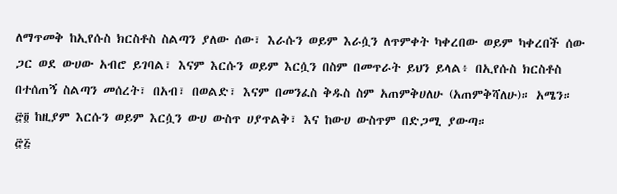ለማጥመቅ ከኢየሱስ ክርስቶስ ስልጣን ያለው ሰው፣ እራሱን ወይም እራሷን ለጥምቀት ካቀረበው ወይም ካቀረበች ሰው ጋር ወደ ውሀው አብሮ ይገባል፣ እናም እርሱን ወይም እርሷን በስም በመጥራት ይህን ይላል፥ በኢየሱስ ክርስቶስ በተሰጠኝ ስልጣን መሰረት፣ በአብ፣ በወልድ፣ እናም በመንፈስ ቅዱስ ስም አጠምቅሀለሁ (አጠምቅሻለሁ)። አሜን።
፸፬ ከዚያም እርሱን ወይም እርሷን ውሀ ውስጥ ሀያጥልቅ፣ እና ከውሀ ውስጥም በድጋሚ ያውጣ።
፸፭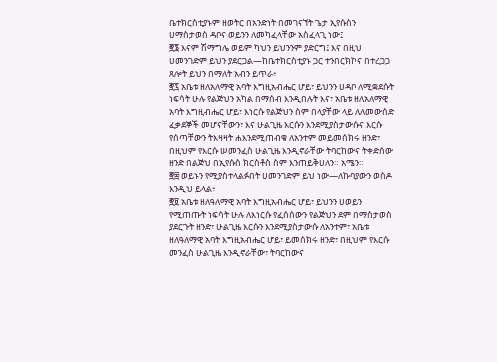ቤተክርስቲያኑም ዘወትር በአንድነት በመገናኘት ጌታ ኢየሱስን ሀማስታወስ ዳቦና ወይንን ለመካፈላቸው አስፈላጊ ነው፤
፸፮ እናም ሽማግሌ ወይም ካህን ይህንንም ያድርግ፤ እና በዚህ ሀመንገድም ይህን ያደርጋል—ከቤተክርስቲያኑ ጋር ተንበርክኮና በተረጋጋ ጸሎት ይህን በማለት አብን ይጥራ፥
፸፯ አቤቱ ዘለአለማዊ አባት እግዚአብሔር ሆይ፣ ይህንን ሀዳቦ ለሚቋደሱት ነፍሳት ሁሉ የልጅህን አካል በማሰብ እንዲበሉት እና፣ አቤቱ ዘለአለማዊ አባት እግዚብሔር ሆይ፣ እነርሱ የልጅህን ስም በላያቸው ላይ ለለመውሰድ ፈቃደኞች መሆናቸውን፣ እና ሁልጊዜ እርሱን እንደሚያስታውሱና እርሱ የሰጣቸውን ትእዛዛት ሐእንደሚጠብቁ ለአንተም መይመሰክሩ ዘንድ፣ በዚህም የእርሱ ሠመንፈስ ሁልጊዜ እንዲኖራቸው ትባርከውና ትቀድሰው ዘንድ በልጅህ በኢየሱስ ክርስቶስ ስም እንጠይቅሀለን። አሜን።
፸፰ ወይኑን የሚያስተላልፉበት ሀመንገድም ይህ ነው—ለኩባያውን ወስዶ እንዲህ ይላል፥
፸፱ አቤቱ ዘለዓለማዊ አባት እግዚአብሔር ሆይ፣ ይህንን ሀወይን የሚጠጡት ነፍሳት ሁሉ ለእነርሱ የፈሰሰውን የልጅህን ደም በማስታወስ ያደርጉት ዘንድ፣ ሁልጊዜ እርሱን እንደሚያስታውሱ ለአንተም፣ አቤቱ ዘለዓለማዊ አባት እግዚአብሔር ሆይ፣ ይመሰክሩ ዘንድ፣ በዚህም የእርሱ መንፈስ ሁልጊዜ እንዲኖራቸው፣ ትባርከውና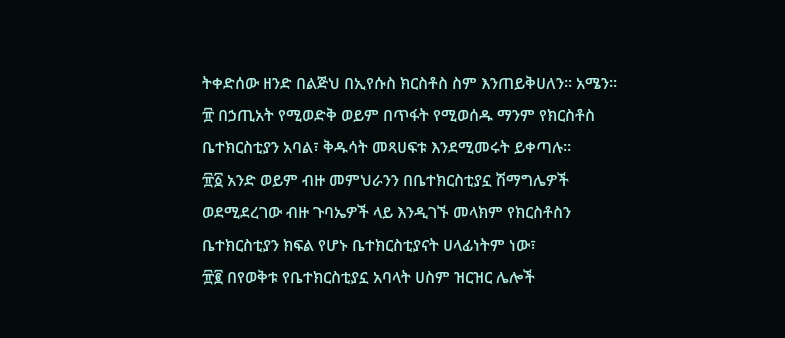ትቀድሰው ዘንድ በልጅህ በኢየሱስ ክርስቶስ ስም እንጠይቅሀለን። አሜን።
፹ በኃጢአት የሚወድቅ ወይም በጥፋት የሚወሰዱ ማንም የክርስቶስ ቤተክርስቲያን አባል፣ ቅዱሳት መጻሀፍቱ እንደሚመሩት ይቀጣሉ።
፹፩ አንድ ወይም ብዙ መምህራንን በቤተክርስቲያኗ ሽማግሌዎች ወደሚደረገው ብዙ ጉባኤዎች ላይ እንዲገኙ መላክም የክርስቶስን ቤተክርስቲያን ክፍል የሆኑ ቤተክርስቲያናት ሀላፊነትም ነው፣
፹፪ በየወቅቱ የቤተክርስቲያኗ አባላት ሀስም ዝርዝር ሌሎች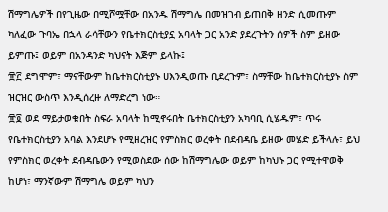ሽማግሌዎች በየጊዜው በሚሾሟቸው በአንዱ ሽማግሌ በመዝገብ ይጠበቅ ዘንድ ሲመጡም ካለፈው ጉባኤ በኋላ ራሳቸውን የቤተክርስቲያኗ አባላት ጋር አንድ ያደረጉትን ሰዎች ስም ይዘው ይምጡ፤ ወይም በአንዳንድ ካህናት እጅም ይላኩ፤
፹፫ ደግሞም፣ ማናቸውም ከቤተክርስቲያኑ ሀእንዲወጡ ቢደረጉም፣ ስማቸው ከቤተክርስቲያኑ ስም ዝርዝር ውስጥ እንዲሰረዙ ለማድረግ ነው።
፹፬ ወደ ማይታወቁበት ስፍራ አባላት ከሚኖሩበት ቤተክርስቲያን አካባቢ ሲሄዱም፣ ጥሩ የቤተክርስቲያን አባል እንደሆኑ የሚዘረዝር የምስክር ወረቀት በደብዳቤ ይዘው መሄድ ይችላሉ፣ ይህ የምስክር ወረቀት ደብዳቤውን የሚወስደው ሰው ከሽማግሌው ወይም ከካህኑ ጋር የሚተዋወቅ ከሆነ፣ ማንኛውም ሽማግሌ ወይም ካህን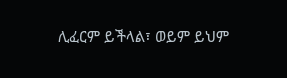ሊፈርም ይችላል፣ ወይም ይህም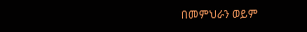በመምህራን ወይም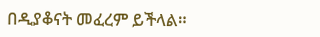በዲያቆናት መፈረም ይችላል።